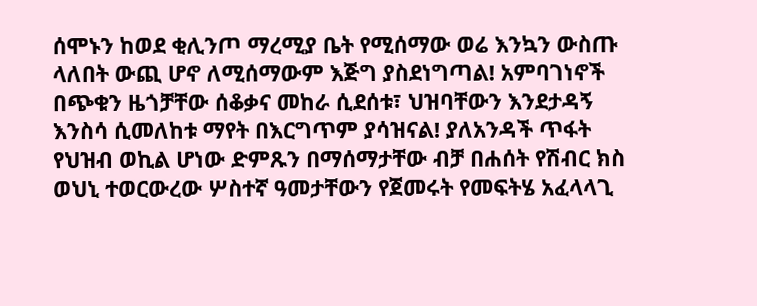ሰሞኑን ከወደ ቂሊንጦ ማረሚያ ቤት የሚሰማው ወሬ እንኳን ውስጡ ላለበት ውጪ ሆኖ ለሚሰማውም እጅግ ያስደነግጣል! አምባገነኖች በጭቁን ዜጎቻቸው ሰቆቃና መከራ ሲደሰቱ፣ ህዝባቸውን እንደታዳኝ እንስሳ ሲመለከቱ ማየት በእርግጥም ያሳዝናል! ያለአንዳች ጥፋት የህዝብ ወኪል ሆነው ድምጹን በማሰማታቸው ብቻ በሐሰት የሽብር ክስ ወህኒ ተወርውረው ሦስተኛ ዓመታቸውን የጀመሩት የመፍትሄ አፈላላጊ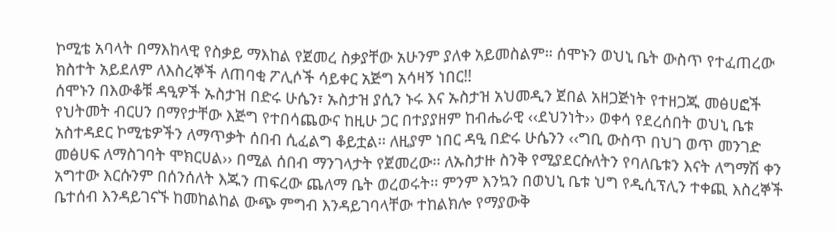ኮሚቴ አባላት በማእከላዊ የስቃይ ማእከል የጀመረ ስቃያቸው አሁንም ያለቀ አይመስልም። ሰሞኑን ወህኒ ቤት ውስጥ የተፈጠረው ክስተት አይደለም ለእስረኞች ለጠባቂ ፖሊሶች ሳይቀር አጅግ አሳዛኝ ነበር!!
ሰሞኑን በእውቆቹ ዳዒዎች ኡስታዝ በድሩ ሁሴን፣ ኡስታዝ ያሲን ኑሩ እና ኡስታዝ አህመዲን ጀበል አዘጋጅነት የተዘጋጁ መፅሀፎች የህትመት ብርሀን በማየታቸው እጅግ የተበሳጨውና ከዚሁ ጋር በተያያዘም ከብሔራዊ ‹‹ደህንነት›› ወቀሳ የደረሰበት ወህኒ ቤቱ አስተዳደር ኮሚቴዎችን ለማጥቃት ሰበብ ሲፈልግ ቆይቷል፡፡ ለዚያም ነበር ዳዒ በድሩ ሁሴንን ‹‹ግቢ ውስጥ በህገ ወጥ መንገድ መፅሀፍ ለማስገባት ሞክርሀል›› በሚል ሰበብ ማንገላታት የጀመረው፡፡ ለኡስታዙ ስንቅ የሚያደርሱለትን የባለቤቱን እናት ለግማሽ ቀን አግተው እርሱንም በሰንሰለት እጁን ጠፍረው ጨለማ ቤት ወረወሩት፡፡ ምንም እንኳን በወህኒ ቤቱ ህግ የዲሲፕሊን ተቀጪ እስረኞች ቤተሰብ እንዳይገናኙ ከመከልከል ውጭ ምግብ እንዳይገባላቸው ተከልክሎ የማያውቅ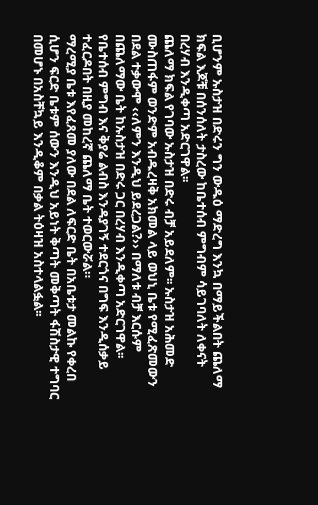ቢሆንም ኡስታዝ በድሩን ግን ውዱዕ ማድረግ እንኳ በማይችልበት ጨለማ ክፍል እጆቹ በሰንሰለት ታስረው ከቤተሰብ ምግብም ሳይገባለት ለቀናት በረሃብ እንዲቀጣ አድርገዋል፡፡
ጨለማ ክፍል የገባው ኡስታዝ በድሩ ብቻ አይደለም፡፡ ኡስታዝ አሕመድ ሙስጠፋም ወንድም አብዱረዛቅ አክመል ላይ ወህኒ ቤቱ የሚፈጽመውን በደል ተቃውሞ ‹‹ለምን እንዲህ ይደረጋል?›› በማለቱ ብቻ እርሱም በጨለማው ቤት ከኡስታዝ በድሩ ጋር በረሃብ እንዲቀጣ አድርገዋል፡፡ የቤተሰብ ምግብ እና ቅያሬ ልብስ እንዳያገኝ ተደርጎና በግፍ እንዲሰቃይ ተፈርዶበት በዚያ መከረኛ ጨለማ ቤት ተወርውሯል።
ማረሚያ ቤቱ እየፈጸመ ያለው በደል ለፍርድ ቤት በአቤቱታ መልኩ የቀረበ ሲሆን ፍርድ ቤቱም ሰውን እንዲህ አይነት ቅጣት መቅጣት ፋሽስታዊ ተግባር በመሆኑ በአስቸኳይ እንዲቆም በቃል ትዕዛዝ አስተላልፏል፡፡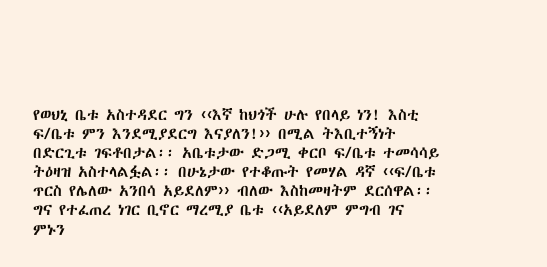የወህኒ ቤቱ አስተዳደር ግን ‹‹እኛ ከህጎች ሁሉ የበላይ ነን! እስቲ ፍ/ቤቱ ምን እንደሚያደርግ እናያለን!›› በሚል ትእቢተኝነት በድርጊቱ ገፍቶበታል፡፡ አቤቱታው ድጋሚ ቀርቦ ፍ/ቤቱ ተመሳሳይ ትዕዛዝ አስተላልፏል፡፡ በሁኔታው የተቆጡት የመሃል ዳኛ ‹‹ፍ/ቤቱ ጥርስ የሌለው አንበሳ አይደለም›› ብለው እስከመዛትም ደርሰዋል፡፡ ግና የተፈጠረ ነገር ቢኖር ማረሚያ ቤቱ ‹‹አይደለም ምግብ ገና ምኑን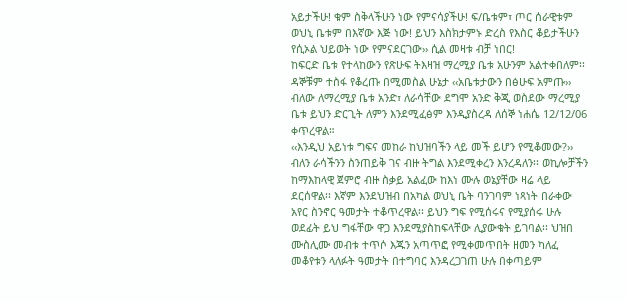አይታችሁ! ቁም ስቅላችሁን ነው የምናሳያችሁ! ፍ/ቤቱም፣ ጦር ሰራዊቱም ወህኒ ቤቱም በእኛው እጅ ነው! ይህን እስክታምኑ ድረስ የእስር ቆይታችሁን የሲኦል ህይወት ነው የምናደርገው›› ሲል መዛቱ ብቻ ነበር!
ከፍርድ ቤቱ የተላከውን የጽሁፍ ትእዛዝ ማረሚያ ቤቱ አሁንም አልተቀበለም፡፡ ዳኞቹም ተስፋ የቆረጡ በሚመስል ሁኔታ ‹‹አቤቱታውን በፅሁፍ አምጡ›› ብለው ለማረሚያ ቤቱ አንድ፣ ለራሳቸው ደግሞ አንድ ቅጂ ወስደው ማረሚያ ቤቱ ይህን ድርጊት ለምን እንደሚፈፅም እንዲያስረዳ ለሰኞ ነሐሴ 12/12/06 ቀጥረዋል።
‹‹እንዲህ አይነቱ ግፍና መከራ ከህዝባችን ላይ መች ይሆን የሚቆመው?›› ብለን ራሳችንን ስንጠይቅ ገና ብዙ ትግል እንደሚቀረን እንረዳለን፡፡ ወኪሎቻችን ከማእከላዊ ጀምሮ ብዙ ስቃይ አልፈው ከእነ ሙሉ ወኔያቸው ዛሬ ላይ ደርሰዋል፡፡ እኛም እንደህዝብ በአካል ወህኒ ቤት ባንገባም ነጻነት በራቀው አየር ስንኖር ዓመታት ተቆጥረዋል፡፡ ይህን ግፍ የሚሰሩና የሚያሰሩ ሁሉ ወደፊት ይህ ግፋቸው ዋጋ እንደሚያስከፍላቸው ሊያውቁት ይገባል፡፡ ህዝበ ሙስሊሙ መብቱ ተጥሶ እጁን አጣጥፎ የሚቀመጥበት ዘመን ካለፈ መቆየቱን ላለፉት ዓመታት በተግባር እንዳረጋገጠ ሁሉ በቀጣይም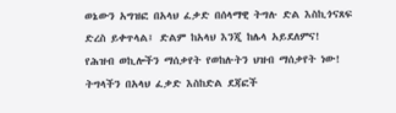ወኔውን አግዝፎ በአላህ ፈቃድ በሰላማዊ ትግሉ ድል እስኪጎናጸፍ ድረስ ይቀጥላል፤ ድልም ከአላህ እንጂ ከሌላ አይደለምና!
የሕዝብ ወኪሎችን ማሰቃየት የወከሉትን ህዝብ ማሰቃየት ነው!
ትግላችን በአላህ ፈቃድ እስከድል ደጃፎች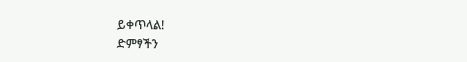ይቀጥላል!
ድምፃችን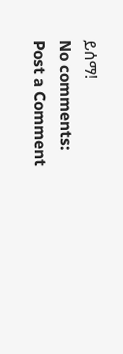ይሰማ!
No comments:
Post a Comment